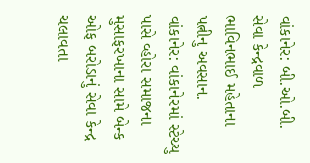વાંકાનેર: બી.ઓ.બી. સેવા કેન્દ્રવાળ ભાવિનભાઈ મહેતાના પત્નીનુ અવસાન.
વાંકાનેર: વાંકાનેરમાં સ્ટેચ્યુ પાસે વ્હોરા સમાજના મુસાફરખાના સામે બેન્ક ઓફ બરોડાનું સેવા કેન્દ્ર ચલાવતા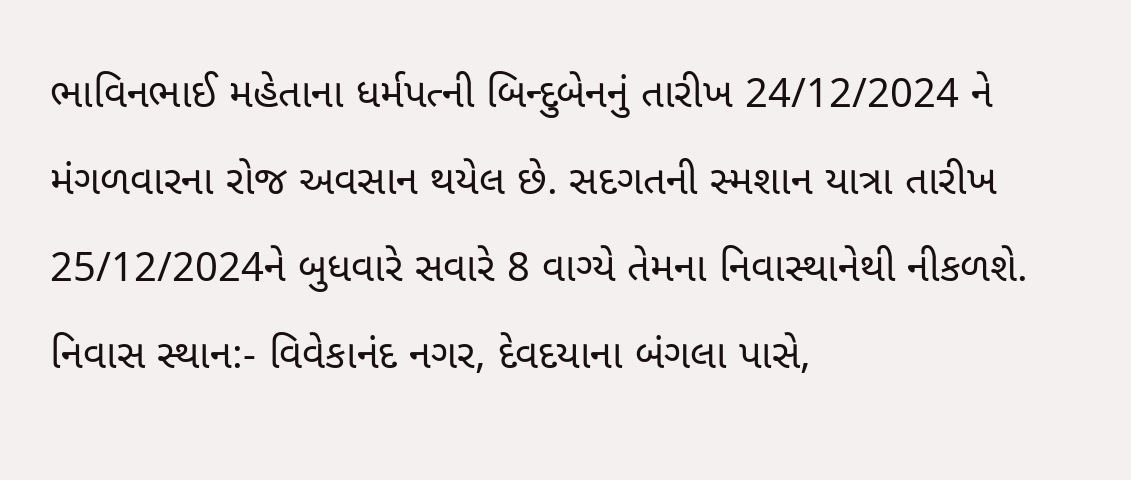ભાવિનભાઈ મહેતાના ધર્મપત્ની બિન્દુબેનનું તારીખ 24/12/2024 ને મંગળવારના રોજ અવસાન થયેલ છે. સદગતની સ્મશાન યાત્રા તારીખ 25/12/2024ને બુધવારે સવારે 8 વાગ્યે તેમના નિવાસ્થાનેથી નીકળશે.
નિવાસ સ્થાન:- વિવેકાનંદ નગર, દેવદયાના બંગલા પાસે,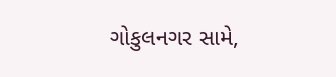ગોકુલનગર સામે,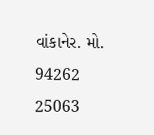વાંકાનેર. મો. 94262 25063